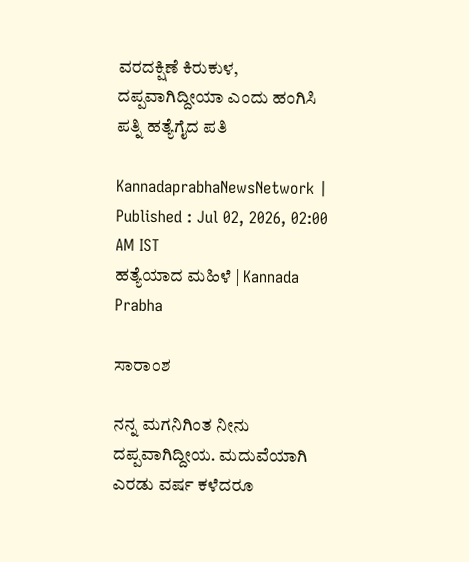ವರದಕ್ಷಿಣೆ ಕಿರುಕುಳ, ದಪ್ಪವಾಗಿದ್ದೀಯಾ ಎಂದು ಹಂಗಿಸಿ ಪತ್ನಿ ಹತ್ಯೆಗೈದ ಪತಿ

KannadaprabhaNewsNetwork |
Published : Jul 02, 2026, 02:00 AM IST
ಹತ್ಯೆಯಾದ ಮಹಿಳೆ | Kannada Prabha

ಸಾರಾಂಶ

ನನ್ನ ಮಗನಿಗಿಂತ ನೀನು ದಪ್ಪವಾಗಿದ್ದೀಯ. ಮದುವೆಯಾಗಿ ಎರಡು ವರ್ಷ ಕಳೆದರೂ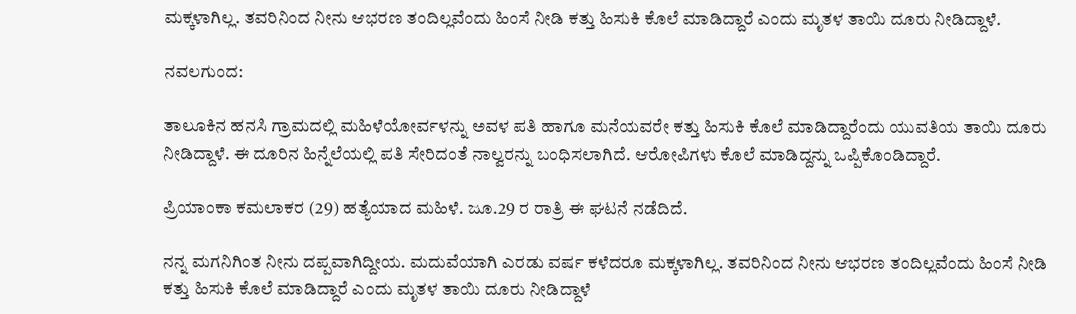ಮಕ್ಕಳಾಗಿಲ್ಲ. ತವರಿನಿಂದ ನೀನು ಆಭರಣ ತಂದಿಲ್ಲವೆಂದು ಹಿಂಸೆ ನೀಡಿ ಕತ್ತು ಹಿಸುಕಿ ಕೊಲೆ ಮಾಡಿದ್ದಾರೆ ಎಂದು ಮೃತಳ ತಾಯಿ ದೂರು ನೀಡಿದ್ದಾಳೆ.

ನವಲಗುಂದ:

ತಾಲೂಕಿನ ಹನಸಿ ಗ್ರಾಮದಲ್ಲಿ ಮಹಿಳೆಯೋರ್ವಳನ್ನು ಅವಳ ಪತಿ ಹಾಗೂ ಮನೆಯವರೇ ಕತ್ತು ಹಿಸುಕಿ ಕೊಲೆ ಮಾಡಿದ್ದಾರೆಂದು ಯುವತಿಯ ತಾಯಿ ದೂರು ನೀಡಿದ್ದಾಳೆ. ಈ ದೂರಿನ ಹಿನ್ನೆಲೆಯಲ್ಲಿ ಪತಿ ಸೇರಿದಂತೆ ನಾಲ್ವರನ್ನು ಬಂಧಿಸಲಾಗಿದೆ. ಆರೋಪಿಗಳು ಕೊಲೆ ಮಾಡಿದ್ದನ್ನು ಒಪ್ಪಿಕೊಂಡಿದ್ದಾರೆ.

ಪ್ರಿಯಾಂಕಾ ಕಮಲಾಕರ (29) ಹತ್ಯೆಯಾದ ಮಹಿಳೆ. ಜೂ.29 ರ ರಾತ್ರಿ ಈ ಘಟನೆ ನಡೆದಿದೆ.

ನನ್ನ ಮಗನಿಗಿಂತ ನೀನು ದಪ್ಪವಾಗಿದ್ದೀಯ. ಮದುವೆಯಾಗಿ ಎರಡು ವರ್ಷ ಕಳೆದರೂ ಮಕ್ಕಳಾಗಿಲ್ಲ. ತವರಿನಿಂದ ನೀನು ಆಭರಣ ತಂದಿಲ್ಲವೆಂದು ಹಿಂಸೆ ನೀಡಿ ಕತ್ತು ಹಿಸುಕಿ ಕೊಲೆ ಮಾಡಿದ್ದಾರೆ ಎಂದು ಮೃತಳ ತಾಯಿ ದೂರು ನೀಡಿದ್ದಾಳೆ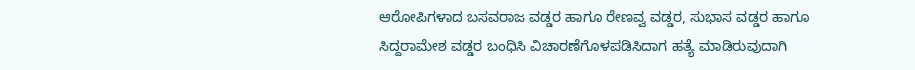ಆರೋಪಿಗಳಾದ ಬಸವರಾಜ ವಡ್ಡರ ಹಾಗೂ ರೇಣವ್ವ ವಡ್ಡರ, ಸುಭಾಸ ವಡ್ಡರ ಹಾಗೂ ಸಿದ್ದರಾಮೇಶ ವಡ್ಡರ ಬಂಧಿಸಿ ವಿಚಾರಣೆಗೊಳಪಡಿಸಿದಾಗ ಹತ್ಯೆ ಮಾಡಿರುವುದಾಗಿ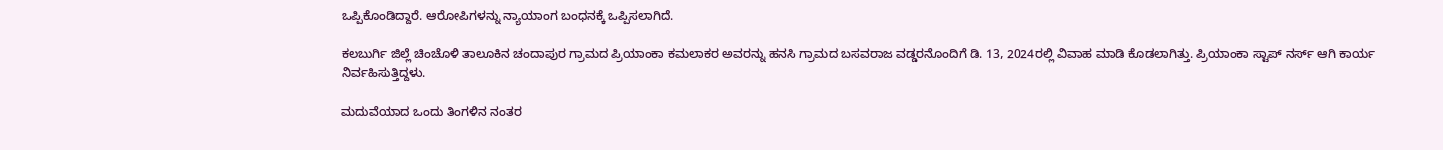ಒಪ್ಪಿಕೊಂಡಿದ್ದಾರೆ. ಆರೋಪಿಗಳನ್ನು ನ್ಯಾಯಾಂಗ ಬಂಧನಕ್ಕೆ ಒಪ್ಪಿಸಲಾಗಿದೆ.

ಕಲಬುರ್ಗಿ ಜಿಲ್ಲೆ ಚಿಂಚೊಳಿ ತಾಲೂಕಿನ ಚಂದಾಪುರ ಗ್ರಾಮದ ಪ್ರಿಯಾಂಕಾ ಕಮಲಾಕರ ಅವರನ್ನು ಹನಸಿ ಗ್ರಾಮದ ಬಸವರಾಜ ವಡ್ಡರನೊಂದಿಗೆ ಡಿ. 13, 2024ರಲ್ಲಿ ವಿವಾಹ ಮಾಡಿ ಕೊಡಲಾಗಿತ್ತು. ಪ್ರಿಯಾಂಕಾ ಸ್ಟಾಪ್‌ ನರ್ಸ್ ಆಗಿ ಕಾರ್ಯ ನಿರ್ವಹಿಸುತ್ತಿದ್ದಳು.

ಮದುವೆಯಾದ ಒಂದು ತಿಂಗಳಿನ ನಂತರ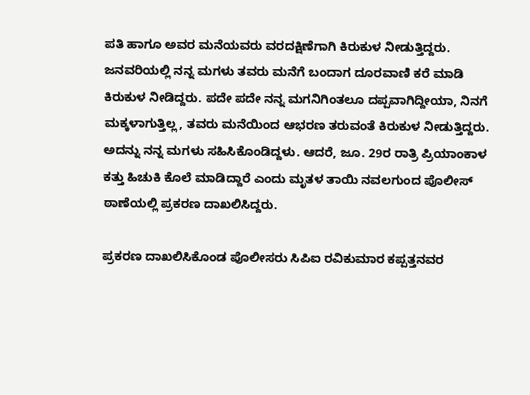ಪತಿ ಹಾಗೂ ಅವರ ಮನೆಯವರು ವರದಕ್ಷಿಣೆಗಾಗಿ ಕಿರುಕುಳ ನೀಡುತ್ತಿದ್ದರು. ಜನವರಿಯಲ್ಲಿ ನನ್ನ ಮಗಳು ತವರು ಮನೆಗೆ ಬಂದಾಗ ದೂರವಾಣಿ ಕರೆ ಮಾಡಿ ಕಿರುಕುಳ ನೀಡಿದ್ದರು. ಪದೇ ಪದೇ ನನ್ನ ಮಗನಿಗಿಂತಲೂ ದಪ್ಪವಾಗಿದ್ದೀಯಾ, ನಿನಗೆ ಮಕ್ಕಳಾಗುತ್ತಿಲ್ಲ, ತವರು ಮನೆಯಿಂದ ಆಭರಣ ತರುವಂತೆ ಕಿರುಕುಳ ನೀಡುತ್ತಿದ್ದರು. ಅದನ್ನು ನನ್ನ ಮಗಳು ಸಹಿಸಿಕೊಂಡಿದ್ದಳು. ಆದರೆ, ಜೂ. 29ರ ರಾತ್ರಿ ಪ್ರಿಯಾಂಕಾಳ ಕತ್ತು ಹಿಚುಕಿ ಕೊಲೆ ಮಾಡಿದ್ದಾರೆ ಎಂದು ಮೃತಳ ತಾಯಿ ನವಲಗುಂದ ಪೊಲೀಸ್‌ ಠಾಣೆಯಲ್ಲಿ ಪ್ರಕರಣ ದಾಖಲಿಸಿದ್ದರು.

ಪ್ರಕರಣ ದಾಖಲಿಸಿಕೊಂಡ ಪೊಲೀಸರು ಸಿಪಿಐ ರವಿಕುಮಾರ ಕಪ್ಪತ್ತನವರ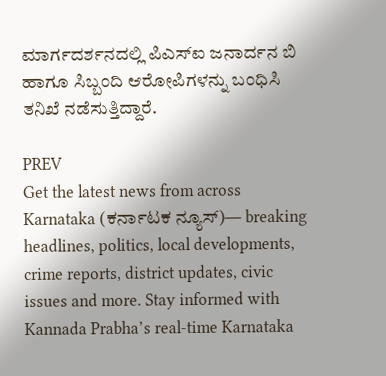ಮಾರ್ಗದರ್ಶನದಲ್ಲಿ ಪಿಎಸ್‍ಐ ಜನಾರ್ದನ ಬಿ ಹಾಗೂ ಸಿಬ್ಬಂದಿ ಆರೋಪಿಗಳನ್ನು ಬಂಧಿಸಿ ತನಿಖೆ ನಡೆಸುತ್ತಿದ್ದಾರೆ.

PREV
Get the latest news from across Karnataka (ಕರ್ನಾಟಕ ನ್ಯೂಸ್)— breaking headlines, politics, local developments, crime reports, district updates, civic issues and more. Stay informed with Kannada Prabha’s real‑time Karnataka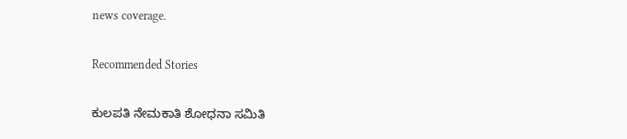news coverage.

Recommended Stories

ಕುಲಪತಿ ನೇಮಕಾತಿ ಶೋಧನಾ ಸಮಿತಿ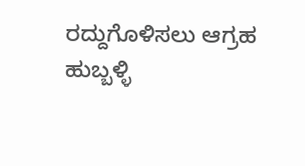ರದ್ದುಗೊಳಿಸಲು ಆಗ್ರಹ
ಹುಬ್ಬಳ್ಳಿ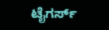ಟೈಗರ್ಸ್‌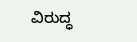ವಿರುದ್ಧ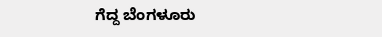ಗೆದ್ದ ಬೆಂಗಳೂರು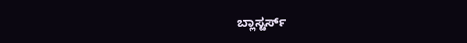ಬ್ಲಾಸ್ಟರ್ಸ್‌